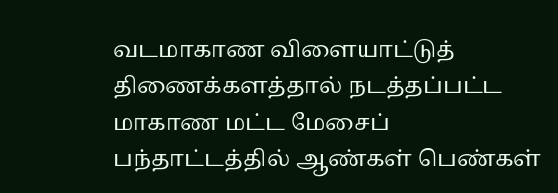வடமாகாண விளையாட்டுத் திணைக்களத்தால் நடத்தப்பட்ட மாகாண மட்ட மேசைப் பந்தாட்டத்தில் ஆண்கள் பெண்கள்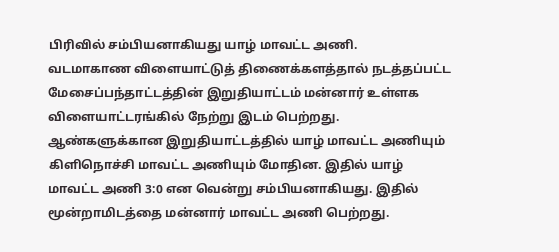பிரிவில் சம்பியனாகியது யாழ் மாவட்ட அணி.
வடமாகாண விளையாட்டுத் திணைக்களத்தால் நடத்தப்பட்ட மேசைப்பந்தாட்டத்தின் இறுதியாட்டம் மன்னார் உள்ளக விளையாட்டரங்கில் நேற்று இடம் பெற்றது.
ஆண்களுக்கான இறுதியாட்டத்தில் யாழ் மாவட்ட அணியும் கிளிநொச்சி மாவட்ட அணியும் மோதின. இதில் யாழ் மாவட்ட அணி 3:0 என வென்று சம்பியனாகியது. இதில் மூன்றாமிடத்தை மன்னார் மாவட்ட அணி பெற்றது.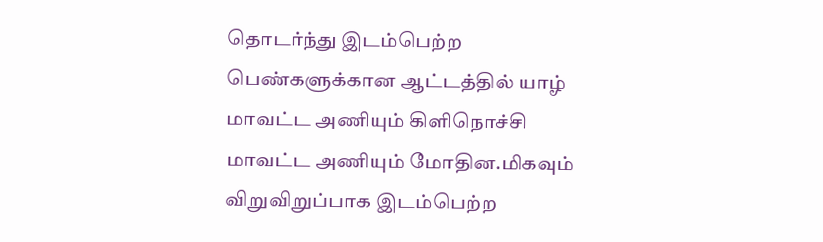தொடர்ந்து இடம்பெற்ற பெண்களுக்கான ஆட்டத்தில் யாழ் மாவட்ட அணியும் கிளிநொச்சி மாவட்ட அணியும் மோதின.மிகவும் விறுவிறுப்பாக இடம்பெற்ற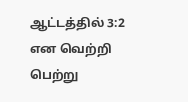ஆட்டத்தில் 3:2 என வெற்றி பெற்று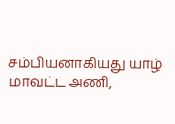சம்பியனாகியது யாழ் மாவட்ட அணி,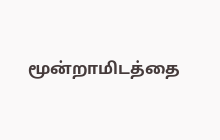மூன்றாமிடத்தை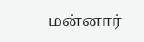மன்னார்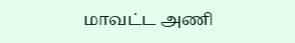மாவட்ட அணி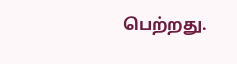பெற்றது.